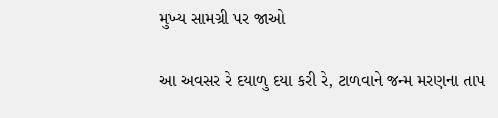મુખ્ય સામગ્રી પર જાઓ

આ અવસર રે દયાળુ દયા કરી રે, ટાળવાને જન્મ મરણના તાપ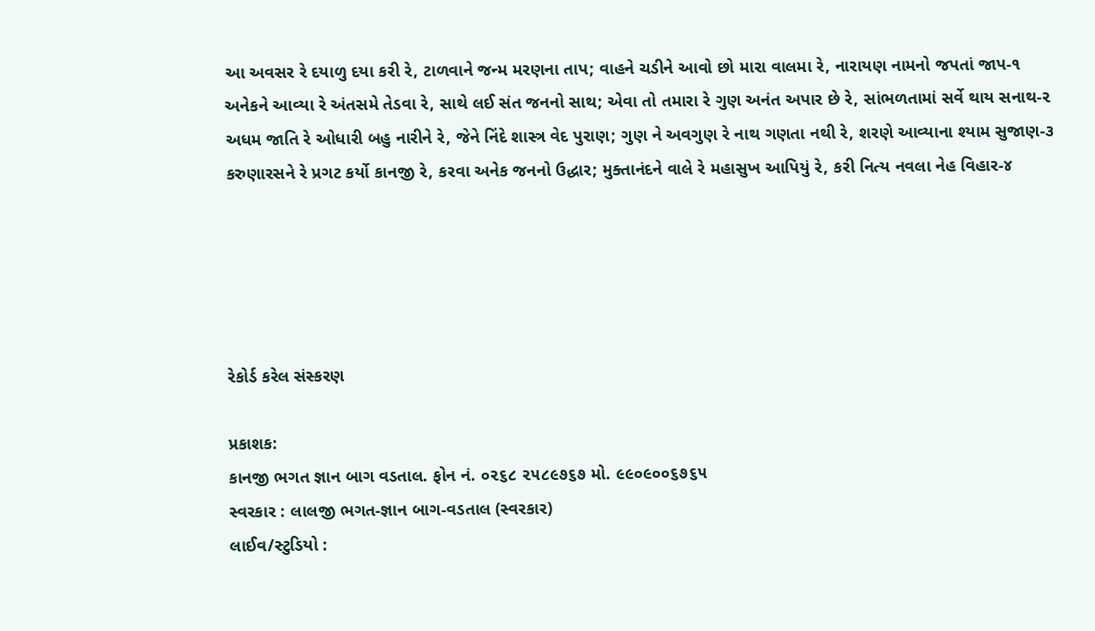આ અવસર રે દયાળુ દયા કરી રે, ટાળવાને જન્મ મરણના તાપ; વાહને ચડીને આવો છો મારા વાલમા રે, નારાયણ નામનો જપતાં જાપ-૧ અનેકને આવ્યા રે અંતસમે તેડવા રે, સાથે લઈ સંત જનનો સાથ; એવા તો તમારા રે ગુણ અનંત અપાર છે રે, સાંભળતામાં સર્વે થાય સનાથ-૨ અધમ જાતિ રે ઓધારી બહુ નારીને રે, જેને નિંદે શાસ્ત્ર વેદ પુરાણ; ગુણ ને અવગુણ રે નાથ ગણતા નથી રે, શરણે આવ્યાના શ્યામ સુજાણ-૩ કરુણારસને રે પ્રગટ કર્યો કાનજી રે, કરવા અનેક જનનો ઉદ્ધાર; મુક્તાનંદને વાલે રે મહાસુખ આપિયું રે, કરી નિત્ય નવલા નેહ વિહાર-૪





રેકોર્ડ કરેલ સંસ્કરણ

પ્રકાશક:
કાનજી ભગત જ્ઞાન બાગ વડતાલ. ફોન નં. ૦૨૬૮ ૨૫૮૯૭૬૭ મો. ૯૯૦૯૦૦૬૭૬૫
સ્વરકાર : લાલજી ભગત-જ્ઞાન બાગ-વડતાલ (સ્વરકાર)
લાઈવ/સ્ટુડિયો :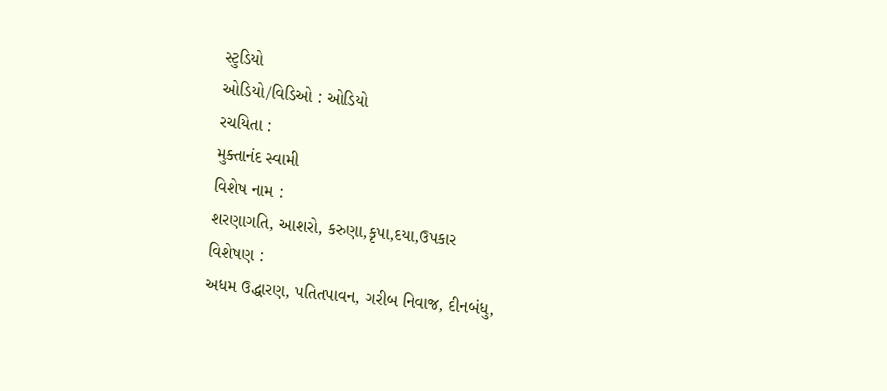સ્ટુડિયો
ઓડિયો/વિડિઓ : ઓડિયો
રચયિતા :
મુક્તાનંદ સ્વામી
વિશેષ નામ :
શરણાગતિ, આશરો, કરુણા,કૃપા,દયા,ઉપકાર
વિશેષણ :
અધમ ઉદ્ધારણ, પતિતપાવન, ગરીબ નિવાજ, દીનબંધુ,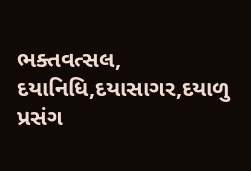ભક્તવત્સલ, દયાનિધિ,દયાસાગર,દયાળુ
પ્રસંગ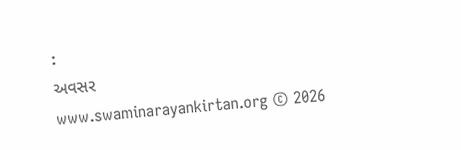:
અવસર
www.swaminarayankirtan.org © 2026